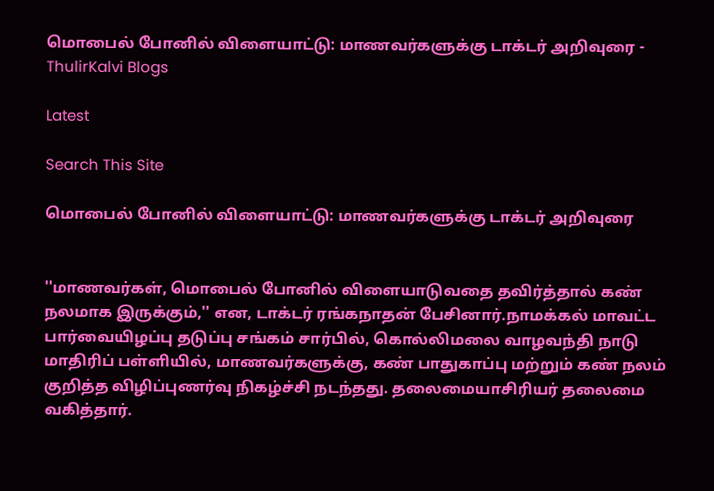மொபைல் போனில் விளையாட்டு: மாணவர்களுக்கு டாக்டர் அறிவுரை - ThulirKalvi Blogs

Latest

Search This Site

மொபைல் போனில் விளையாட்டு: மாணவர்களுக்கு டாக்டர் அறிவுரை


''மாணவர்கள், மொபைல் போனில் விளையாடுவதை தவிர்த்தால் கண் நலமாக இருக்கும்,'' என, டாக்டர் ரங்கநாதன் பேசினார்.நாமக்கல் மாவட்ட பார்வையிழப்பு தடுப்பு சங்கம் சார்பில், கொல்லிமலை வாழவந்தி நாடு மாதிரிப் பள்ளியில், மாணவர்களுக்கு, கண் பாதுகாப்பு மற்றும் கண் நலம் குறித்த விழிப்புணர்வு நிகழ்ச்சி நடந்தது. தலைமையாசிரியர் தலைமை வகித்தார்.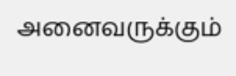அனைவருக்கும்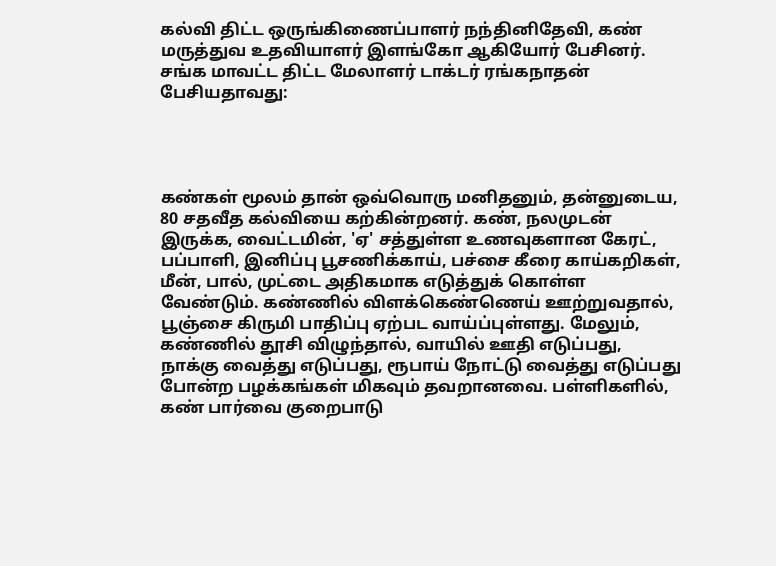கல்வி திட்ட ஒருங்கிணைப்பாளர் நந்தினிதேவி, கண் மருத்துவ உதவியாளர் இளங்கோ ஆகியோர் பேசினர். சங்க மாவட்ட திட்ட மேலாளர் டாக்டர் ரங்கநாதன் பேசியதாவது:




கண்கள் மூலம் தான் ஒவ்வொரு மனிதனும், தன்னுடைய, 80 சதவீத கல்வியை கற்கின்றனர். கண், நலமுடன் இருக்க, வைட்டமின், 'ஏ' சத்துள்ள உணவுகளான கேரட், பப்பாளி, இனிப்பு பூசணிக்காய், பச்சை கீரை காய்கறிகள், மீன், பால், முட்டை அதிகமாக எடுத்துக் கொள்ள வேண்டும். கண்ணில் விளக்கெண்ணெய் ஊற்றுவதால், பூஞ்சை கிருமி பாதிப்பு ஏற்பட வாய்ப்புள்ளது. மேலும், கண்ணில் தூசி விழுந்தால், வாயில் ஊதி எடுப்பது, நாக்கு வைத்து எடுப்பது, ரூபாய் நோட்டு வைத்து எடுப்பது போன்ற பழக்கங்கள் மிகவும் தவறானவை. பள்ளிகளில், கண் பார்வை குறைபாடு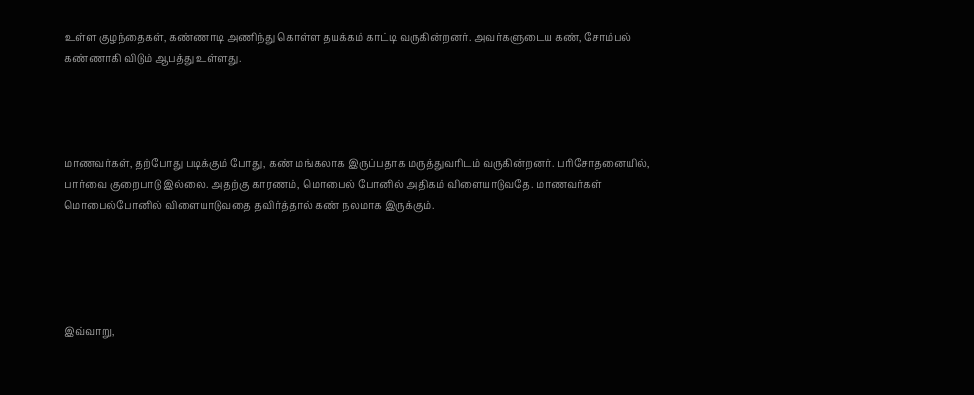உள்ள குழந்தைகள், கண்ணாடி அணிந்து கொள்ள தயக்கம் காட்டி வருகின்றனர். அவர்களுடைய கண், சோம்பல் கண்ணாகி விடும் ஆபத்து உள்ளது.




மாணவர்கள், தற்போது படிக்கும் போது, கண் மங்கலாக இருப்பதாக மருத்துவரிடம் வருகின்றனர். பரிசோதனையில், பார்வை குறைபாடு இல்லை. அதற்கு காரணம், மொபைல் போனில் அதிகம் விளையாடுவதே. மாணவர்கள் மொபைல்போனில் விளையாடுவதை தவிர்த்தால் கண் நலமாக இருக்கும்.





இவ்வாறு,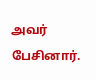அவர் பேசினார்.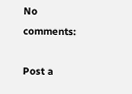No comments:

Post a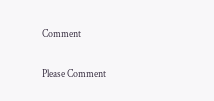Comment

Please Comment